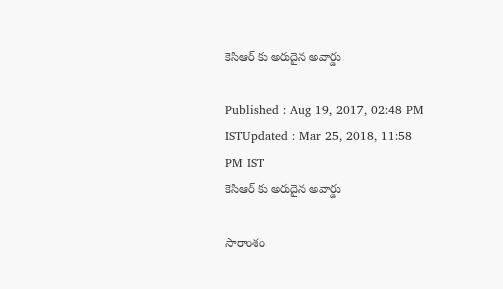కెసిఆర్ కు అరుదైన అవార్డు

Published : Aug 19, 2017, 02:48 PM ISTUpdated : Mar 25, 2018, 11:58 PM IST
కెసిఆర్ కు అరుదైన అవార్డు

సారాంశం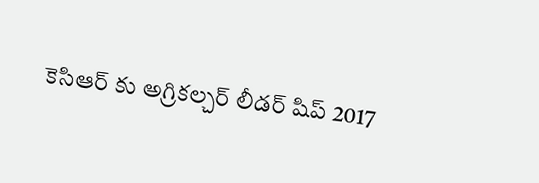కెసిఆర్ కు అగ్రికల్చర్ లీడర్ షిప్ 2017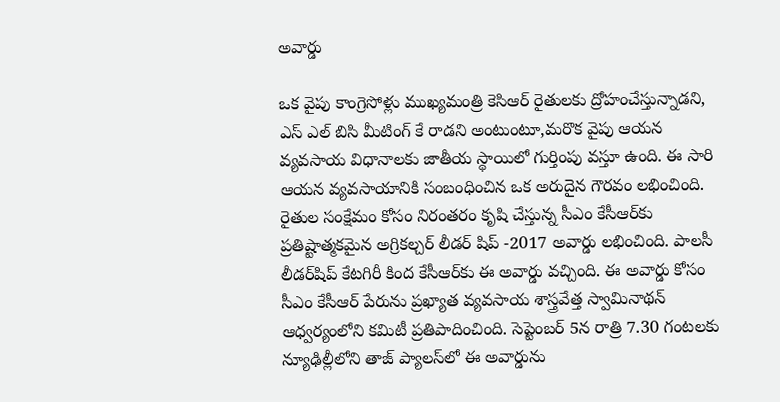అవార్డు

ఒక వైపు కాంగ్రెసోళ్లు ముఖ్యమంత్రి కెసిఆర్ రైతులకు ద్రోహంచేస్తున్నాడని, ఎస్ ఎల్ బిసి మీటింగ్ కే రాడని అంటుంటూ,మరొక వైపు ఆయన వ్యవసాయ విధానాలకు జాతీయ స్థాయిలో గుర్తింపు వస్తూ ఉంది. ఈ సారి ఆయన వ్యవసాయానికి సంబంధించిన ఒక అరుదైన గౌరవం లభించింది. రైతుల సంక్షేమం కోసం నిరంతరం కృషి చేస్తున్న సీఎం కేసీఆర్‌కు ప్రతిష్టాత్మకమైన అగ్రికల్చర్ లీడర్ షిప్ -2017 అవార్డు లభించింది. పాలసీ లీడర్‌షిప్ కేటగిరీ కింద కేసీఆర్‌కు ఈ అవార్డు వచ్చింది. ఈ అవార్డు కోసం సీఎం కేసీఆర్ పేరును ప్రఖ్యాత వ్యవసాయ శాస్త్రవేత్త స్వామినాథన్ ఆధ్వర్యంలోని కమిటీ ప్రతిపాదించింది. సెప్టెంబర్ 5న రాత్రి 7.30 గంటలకు న్యూఢిల్లీలోని తాజ్ ప్యాలస్‌లో ఈ అవార్డును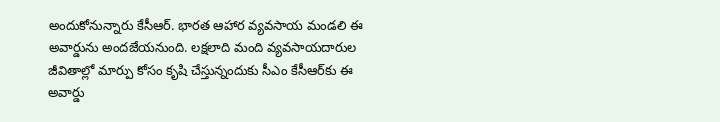అందుకోనున్నారు కేసీఆర్. భారత ఆహార వ్యవసాయ మండలి ఈ అవార్డును అందజేయనుంది. లక్షలాది మంది వ్యవసాయదారుల జీవితాల్లో మార్పు కోసం కృషి చేస్తున్నందుకు సీఎం కేసీఆర్‌కు ఈ అవార్డు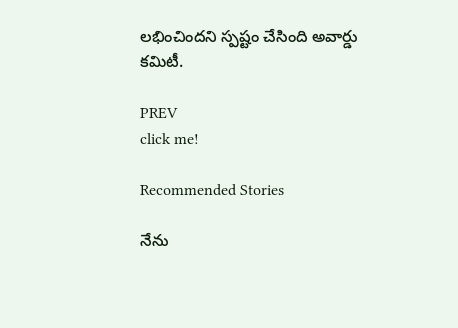లభించిందని స్పష్టం చేసింది అవార్డు కమిటీ.

PREV
click me!

Recommended Stories

నేను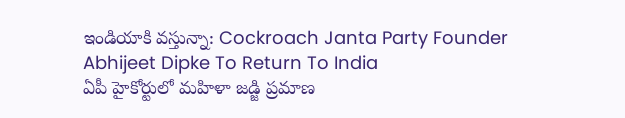ఇండియాకి వస్తున్నా: Cockroach Janta Party Founder Abhijeet Dipke To Return To India
ఏపీ హైకోర్టులో మహిళా జడ్జి ప్రమాణ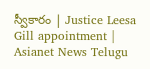స్వీకారం | Justice Leesa Gill appointment | Asianet News Telugu